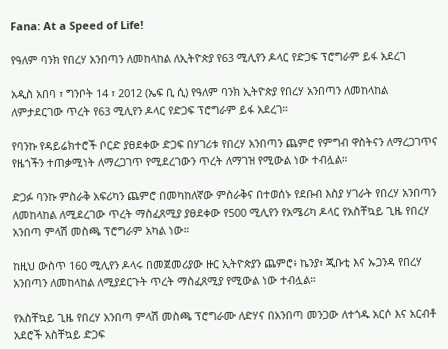Fana: At a Speed of Life!

የዓለም ባንክ የበረሃ አንበጣን ለመከላከል ለኢትዮጵያ የ63 ሚሊየን ዶላር የድጋፍ ፕሮግራም ይፋ አደረገ

አዲስ አበባ ፣ ግንቦት 14 ፣ 2012 (ኤፍ ቢ ሲ) የዓለም ባንክ ኢትዮጵያ የበረሃ አንበጣን ለመከላከል ለምታደርገው ጥረት የ63 ሚሊየን ዶላር የድጋፍ ፕሮግራም ይፋ አደረገ።

የባንኩ የዳይሬክተሮች ቦርድ ያፀደቀው ድጋፍ በሃገሪቱ የበረሃ አንበጣን ጨምሮ የምግብ ዋስትናን ለማረጋገጥና የዜጎችን ተጠቃሚነት ለማረጋገጥ የሚደረገውን ጥረት ለማገዝ የሚውል ነው ተብሏል።

ድጋፉ ባንኩ ምስራቅ አፍሪካን ጨምሮ በመካከለኛው ምስራቅና በተወሰኑ የደቡብ እስያ ሃገራት የበረሃ አንበጣን ለመከላከል ለሚደረገው ጥረት ማስፈጸሚያ ያፀደቀው የ500 ሚሊየን የአሜሪካ ዶላር የአስቸኳይ ጊዜ የበረሃ አንበጣ ምላሽ መስጫ ፕሮግራም አካል ነው።

ከዚህ ውስጥ 160 ሚሊየን ዶላሩ በመጀመሪያው ዙር ኢትዮጵያን ጨምሮ፥ ኬንያ፣ ጂቡቲ እና ኡጋንዳ የበረሃ አንበጣን ለመከላከል ለሚያደርጉት ጥረት ማስፈጸሚያ የሚውል ነው ተብሏል።

የአስቸኳይ ጊዜ የበረሃ አንበጣ ምላሽ መስጫ ፕሮግራሙ ለድሃና በአንበጣ መንጋው ለተጎዱ አርሶ እና አርብቶ አደሮች አስቸኳይ ድጋፍ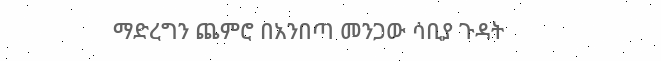ማድረግን ጨምሮ በአንበጣ መንጋው ሳቢያ ጉዳት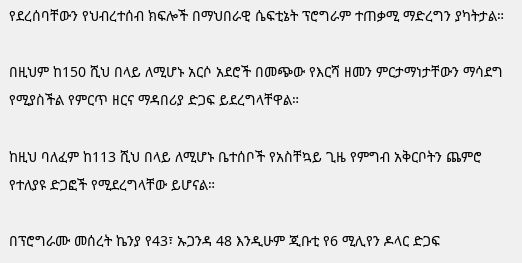የደረሰባቸውን የህብረተሰብ ክፍሎች በማህበራዊ ሴፍቲኔት ፕሮግራም ተጠቃሚ ማድረግን ያካትታል።

በዚህም ከ150 ሺህ በላይ ለሚሆኑ አርሶ አደሮች በመጭው የእርሻ ዘመን ምርታማነታቸውን ማሳደግ የሚያስችል የምርጥ ዘርና ማዳበሪያ ድጋፍ ይደረግላቸዋል።

ከዚህ ባለፈም ከ113 ሺህ በላይ ለሚሆኑ ቤተሰቦች የአስቸኳይ ጊዜ የምግብ አቅርቦትን ጨምሮ የተለያዩ ድጋፎች የሚደረግላቸው ይሆናል።

በፕሮግራሙ መሰረት ኬንያ የ43፣ ኡጋንዳ 48 እንዲሁም ጂቡቲ የ6 ሚሊየን ዶላር ድጋፍ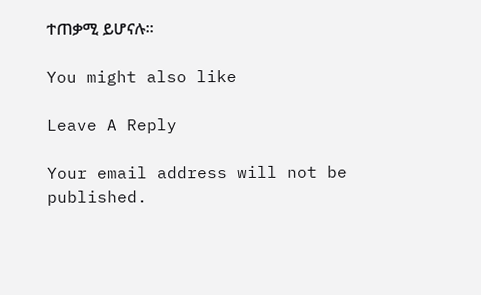ተጠቃሚ ይሆናሉ።

You might also like

Leave A Reply

Your email address will not be published.